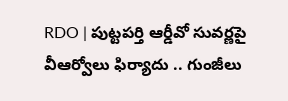RDO | పుట్టపర్తి ఆర్డీవో సువర్ణపై వీఆర్వోలు ఫిర్యాదు .. గుంజీలు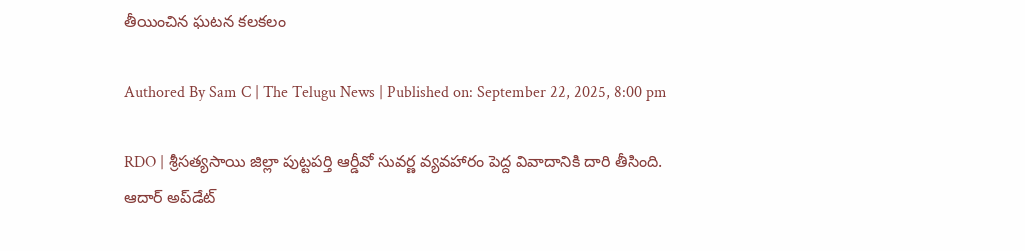తీయించిన ఘటన కలకలం

Authored By Sam C | The Telugu News | Published on: September 22, 2025, 8:00 pm

RDO | శ్రీసత్యసాయి జిల్లా పుట్టపర్తి ఆర్డీవో సువర్ణ వ్యవహారం పెద్ద వివాదానికి దారి తీసింది. ఆదార్ అప్‌డేట్‌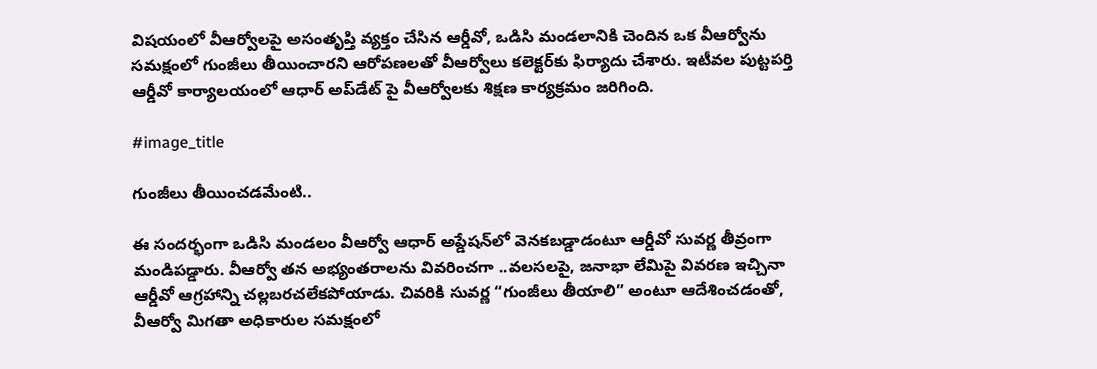విషయంలో వీఆర్వోలపై అసంతృప్తి వ్యక్తం చేసిన ఆర్డీవో, ఒడిసి మండలానికి చెందిన ఒక వీఆర్వోను సమక్షంలో గుంజీలు తీయించారని ఆరోపణలతో వీఆర్వోలు కలెక్టర్‌కు ఫిర్యాదు చేశారు. ఇటీవల పుట్టపర్తి ఆర్డీవో కార్యాలయంలో ఆధార్ అప్‌డేట్ పై వీఆర్వోల‌కు శిక్షణ కార్యక్రమం జరిగింది.

#image_title

గుంజీలు తీయించ‌డ‌మేంటి..

ఈ సందర్భంగా ఒడిసి మండలం వీఆర్వో ఆధార్ అప్డేషన్‌లో వెనకబడ్డాడంటూ ఆర్డీవో సువర్ణ తీవ్రంగా మండిపడ్డారు. వీఆర్వో తన అభ్యంతరాలను వివరించగా ..వలసలపై, జనాభా లేమిపై వివరణ ఇచ్చినా ఆర్డీవో ఆగ్రహాన్ని చల్లబరచలేకపోయాడు. చివరికి సువర్ణ “గుంజీలు తీయాలి” అంటూ ఆదేశించడంతో, వీఆర్వో మిగతా అధికారుల సమక్షంలో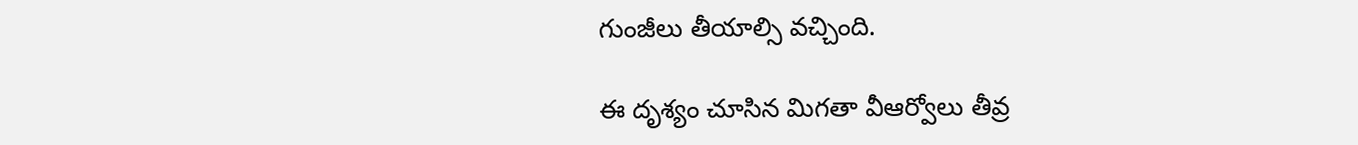గుంజీలు తీయాల్సి వచ్చింది.

ఈ దృశ్యం చూసిన మిగతా వీఆర్వోలు తీవ్ర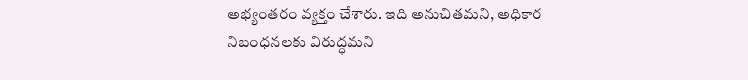అభ్యంతరం వ్యక్తం చేశారు. ఇది అనుచితమని, అధికార నిబంధనలకు విరుద్ధమని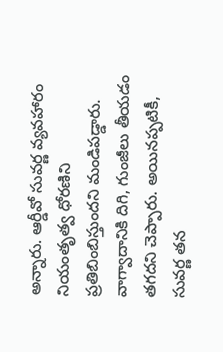అన్నారు. ఆర్డీవో సువర్ణ వ్యవహారం నియంతృత్వ ధోరణిని ప్రతిబింబిస్తుందని మండిపడ్డారు. వాగ్వాదానికి దిగి, గుంజీలు తీయడం తగదని చెప్పారు. అయినప్పటికీ, సువర్ణ తన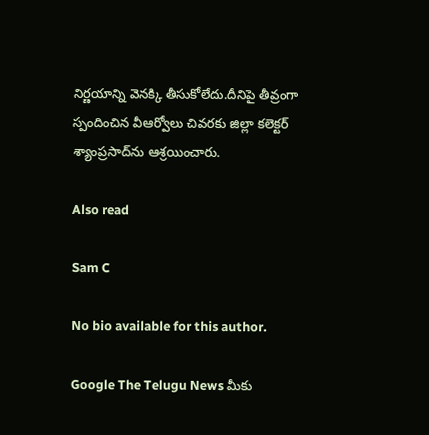నిర్ణయాన్ని వెనక్కి తీసుకోలేదు.దీనిపై తీవ్రంగా స్పందించిన వీఆర్వోలు చివరకు జిల్లా కలెక్టర్ శ్యాంప్రసాద్‌ను ఆశ్రయించారు.

Also read

Sam C

No bio available for this author.

Google The Telugu News మీకు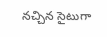నచ్చిన సైటుగా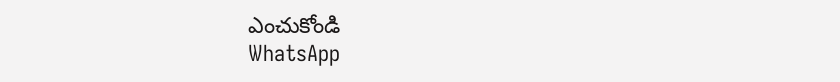ఎంచుకోండి
WhatsApp